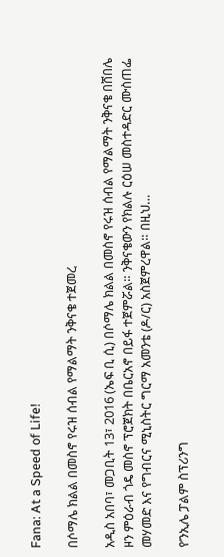Fana: At a Speed of Life!

በሶማሌ ክልል በመስኖ የሩዝ ሰብል የማልማት ንቅናቄ ተጀመረ

አዲስ አበባ፣ መጋቢት 13፣ 2016 (ኤፍ ቢ ሲ) በሶማሌ ክልል በመስኖ የሩዝ ሰብል የማልማት ንቅናቄ በሸበሌ ዞን ምዕራብ ጎዴ መስኖ ፕሮጀክት በቤርአኖ በይፋ ተጀምሯል። ንቅናቄውን የክልሉ ርዕሠ መስተዳድር ሙስጠፌ መሃመድ እና የግብርና ሚኒስትር ግርማ አመንቴ (ዶ/ር) አስጀምረዋል። በዚህ…

የ’ንኢሌ ፓልም ስፕሪንግ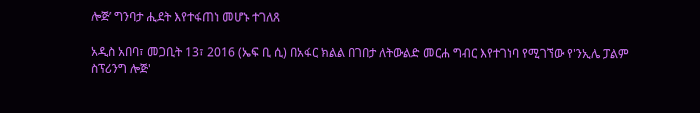ሎጅ’ ግንባታ ሒደት እየተፋጠነ መሆኑ ተገለጸ

አዲስ አበባ፣ መጋቢት 13፣ 2016 (ኤፍ ቢ ሲ) በአፋር ክልል በገበታ ለትውልድ መርሐ ግብር እየተገነባ የሚገኘው የ'ንኢሌ ፓልም ስፕሪንግ ሎጅ'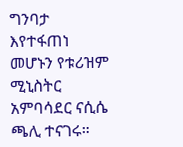ግንባታ እየተፋጠነ መሆኑን የቱሪዝም ሚኒስትር አምባሳደር ናሲሴ ጫሊ ተናገሩ።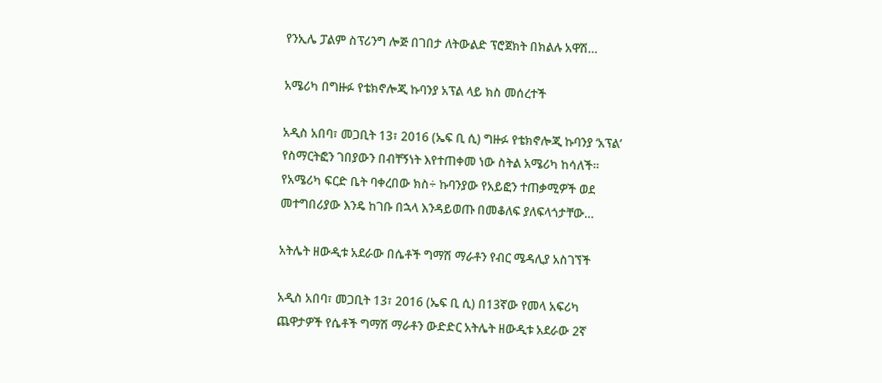የንኢሌ ፓልም ስፕሪንግ ሎጅ በገበታ ለትውልድ ፕሮጀክት በክልሉ አዋሽ…

አሜሪካ በግዙፉ የቴክኖሎጂ ኩባንያ አፕል ላይ ክስ መሰረተች

አዲስ አበባ፣ መጋቢት 13፣ 2016 (ኤፍ ቢ ሲ) ግዙፉ የቴክኖሎጂ ኩባንያ ‘አፕል’ የስማርትፎን ገበያውን በብቸኝነት እየተጠቀመ ነው ስትል አሜሪካ ከሳለች። የአሜሪካ ፍርድ ቤት ባቀረበው ክስ÷ ኩባንያው የአይፎን ተጠቃሚዎች ወደ መተግበሪያው እንዴ ከገቡ በኋላ እንዳይወጡ በመቆለፍ ያለፍላጎታቸው…

አትሌት ዘውዲቱ አደራው በሴቶች ግማሽ ማራቶን የብር ሜዳሊያ አስገኘች

አዲስ አበባ፣ መጋቢት 13፣ 2016 (ኤፍ ቢ ሲ) በ13ኛው የመላ አፍሪካ ጨዋታዎች የሴቶች ግማሽ ማራቶን ውድድር አትሌት ዘውዲቱ አደራው 2ኛ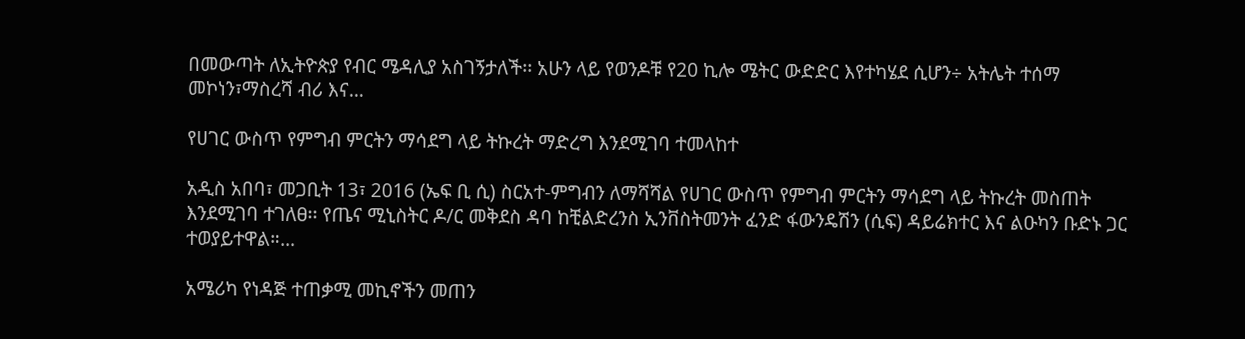በመውጣት ለኢትዮጵያ የብር ሜዳሊያ አስገኝታለች፡፡ አሁን ላይ የወንዶቹ የ20 ኪሎ ሜትር ውድድር እየተካሄደ ሲሆን÷ አትሌት ተሰማ መኮነን፣ማስረሻ ብሪ እና…

የሀገር ውስጥ የምግብ ምርትን ማሳደግ ላይ ትኩረት ማድረግ እንደሚገባ ተመላከተ

አዲስ አበባ፣ መጋቢት 13፣ 2016 (ኤፍ ቢ ሲ) ስርአተ-ምግብን ለማሻሻል የሀገር ውስጥ የምግብ ምርትን ማሳደግ ላይ ትኩረት መስጠት እንደሚገባ ተገለፀ፡፡ የጤና ሚኒስትር ዶ/ር መቅደስ ዳባ ከቺልድረንስ ኢንቨስትመንት ፈንድ ፋውንዴሽን (ሲፍ) ዳይሬክተር እና ልዑካን ቡድኑ ጋር ተወያይተዋል።…

አሜሪካ የነዳጅ ተጠቃሚ መኪኖችን መጠን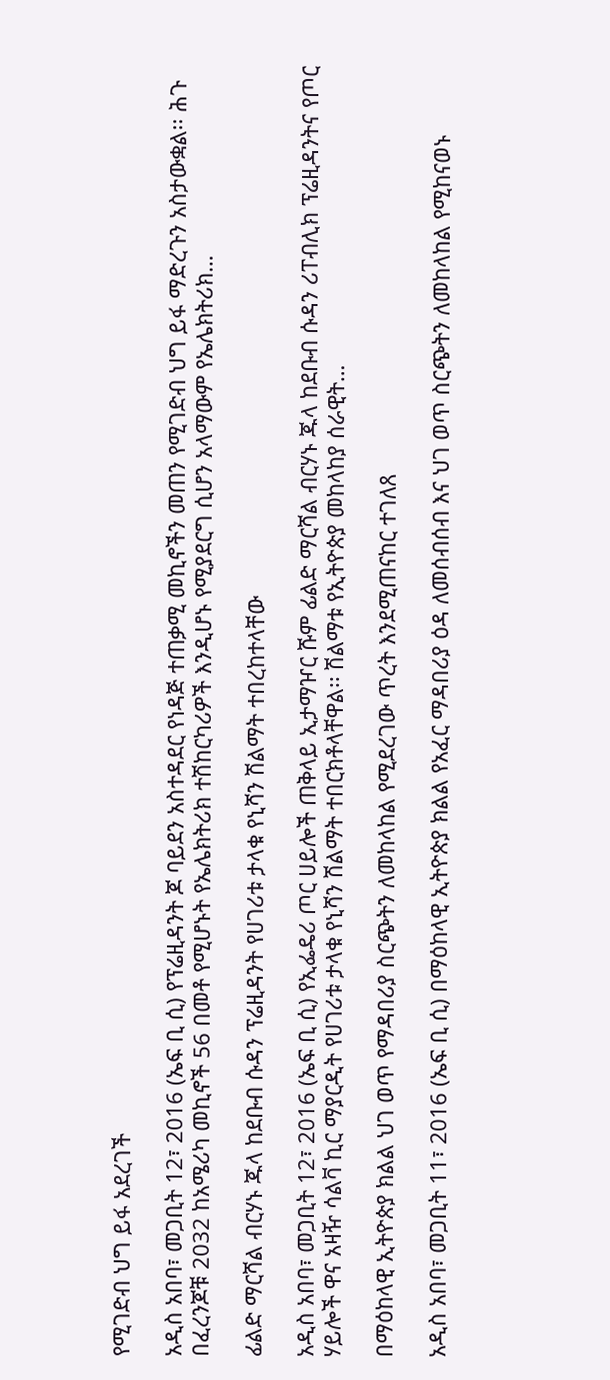የሚገድብ ህግ ይፋ አደረገች

አዲስ አበባ፣ መጋቢት 12፣ 2016 (ኤፍ ቢ ሲ) የፕሬዚዳንት ጆ ባይደን አስተዳደር የነዳጅ ተጠቃሚ መኪኖችን መጠን የሚገድብ ህግ ይፋ ማድረጉን አስታውቋል፡፡ ሕጉ በፈረንጆቹ 2032 ከአሜሪካ መኪኖች 56 በመቶ የሚሆኑት የኤሌክትሪክ ተሽከርካሪዎች እንዲሆኑ የሚያደርግ ሲሆን አላማውም የኤሌክትሪክ…

ፊልድ ማርሻል ብርሃኑ ጁላ ከደቡብ ሱዳን ፕሬዚዳንት የሀገሪቱ ታላቁ የኒሻን ሽልማት ተበረከተላቸው

አዲስ አበባ፣ መጋቢት 12፣ 2016 (ኤፍ ቢ ሲ) የኢፌዴሪ ጦር ሀይሎች ጠቅላይ ኢታማዦር ሹም ፊልድ ማርሻል ብርሃኑ ጁላ ከደቡብ ሱዳን ሪፐብሊክ ፕሬዚዳንትና የጦር ሃይሎች ዋና አዛዥ ሳልቫ ኪር ማያርዲት የሀገሪቱ ታላቁ የኒሻን ሽልማት ተበርክቶላቸዋል፡፡ ሽልማቱ የኢትዮጵያ መከላከያ ሰራዊት…

በማዕከላዊ ኢትዮጵያ ክልል ህገ ወጥ የማዳበሪያ ስርጭትን ለመከላከል የሚደረገው ጥረት እንደሚጠናከር ተገለጸ

አዲስ አበባ፣ መጋቢት 11፣ 2016 (ኤፍ ቢ ሲ) በማዕከላዊ ኢትዮጵያ ክልል የአፈር ማዳበሪያ ዕዳ ለመሰብሰብ እና ህገ ወጥ ስርጭትን ለመከላከል የሚከናወኑ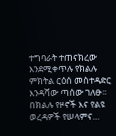ተግባራት ተጠናክረው እንደሚቀጥሉ የክልሉ ምክትል ርዕሰ መስተዳድር እንዳሻው ጣሰው ገለፁ፡፡ በክልሉ የዞኖች እና የልዩ ወረዳዎች የሠላምና…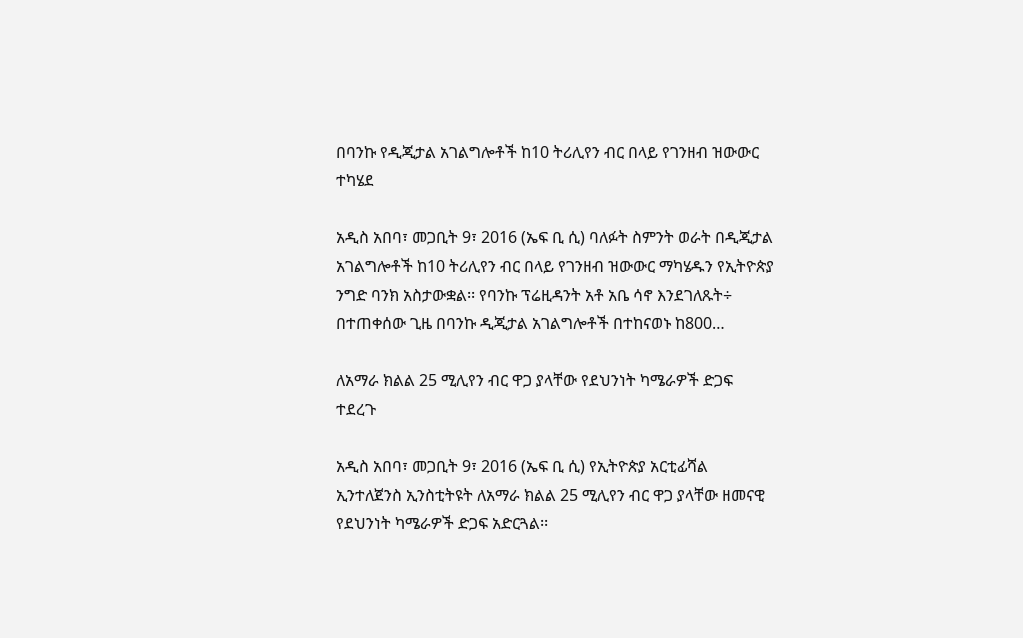በባንኩ የዲጂታል አገልግሎቶች ከ10 ትሪሊየን ብር በላይ የገንዘብ ዝውውር ተካሄደ

አዲስ አበባ፣ መጋቢት 9፣ 2016 (ኤፍ ቢ ሲ) ባለፉት ስምንት ወራት በዲጂታል አገልግሎቶች ከ10 ትሪሊየን ብር በላይ የገንዘብ ዝውውር ማካሄዱን የኢትዮጵያ ንግድ ባንክ አስታውቋል፡፡ የባንኩ ፕሬዚዳንት አቶ አቤ ሳኖ እንደገለጹት÷ በተጠቀሰው ጊዜ በባንኩ ዲጂታል አገልግሎቶች በተከናወኑ ከ800…

ለአማራ ክልል 25 ሚሊየን ብር ዋጋ ያላቸው የደህንነት ካሜራዎች ድጋፍ ተደረጉ

አዲስ አበባ፣ መጋቢት 9፣ 2016 (ኤፍ ቢ ሲ) የኢትዮጵያ አርቲፊሻል ኢንተለጀንስ ኢንስቲትዩት ለአማራ ክልል 25 ሚሊየን ብር ዋጋ ያላቸው ዘመናዊ የደህንነት ካሜራዎች ድጋፍ አድርጓል፡፡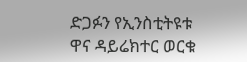ድጋፉን የኢንስቲትዩቱ ዋና ዳይሬክተር ወርቁ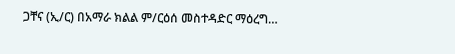ጋቸና (ኢ/ር) በአማራ ክልል ም/ርዕሰ መስተዳድር ማዕረግ…